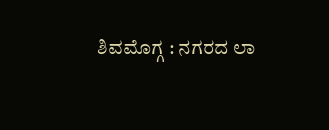ಶಿವಮೊಗ್ಗ : ನಗರದ ಲಾ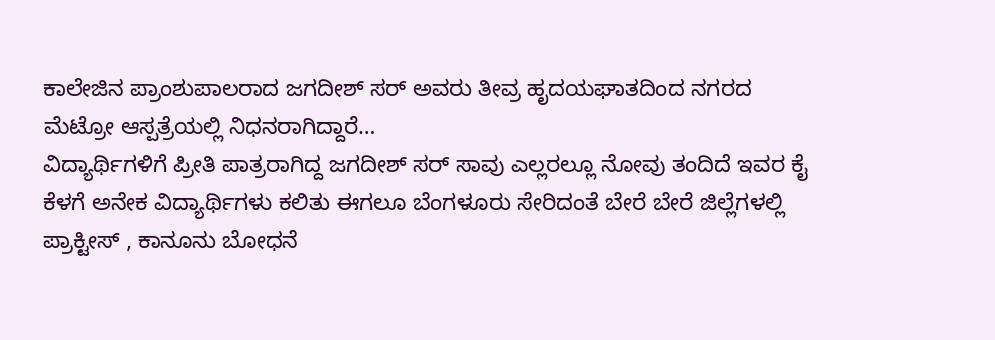ಕಾಲೇಜಿನ ಪ್ರಾಂಶುಪಾಲರಾದ ಜಗದೀಶ್ ಸರ್ ಅವರು ತೀವ್ರ ಹೃದಯಘಾತದಿಂದ ನಗರದ ಮೆಟ್ರೋ ಆಸ್ಪತ್ರೆಯಲ್ಲಿ ನಿಧನರಾಗಿದ್ದಾರೆ…
ವಿದ್ಯಾರ್ಥಿಗಳಿಗೆ ಪ್ರೀತಿ ಪಾತ್ರರಾಗಿದ್ದ ಜಗದೀಶ್ ಸರ್ ಸಾವು ಎಲ್ಲರಲ್ಲೂ ನೋವು ತಂದಿದೆ ಇವರ ಕೈ ಕೆಳಗೆ ಅನೇಕ ವಿದ್ಯಾರ್ಥಿಗಳು ಕಲಿತು ಈಗಲೂ ಬೆಂಗಳೂರು ಸೇರಿದಂತೆ ಬೇರೆ ಬೇರೆ ಜಿಲ್ಲೆಗಳಲ್ಲಿ ಪ್ರಾಕ್ಟೀಸ್ , ಕಾನೂನು ಬೋಧನೆ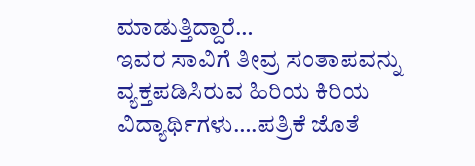ಮಾಡುತ್ತಿದ್ದಾರೆ…
ಇವರ ಸಾವಿಗೆ ತೀವ್ರ ಸಂತಾಪವನ್ನು ವ್ಯಕ್ತಪಡಿಸಿರುವ ಹಿರಿಯ ಕಿರಿಯ ವಿದ್ಯಾರ್ಥಿಗಳು….ಪತ್ರಿಕೆ ಜೊತೆ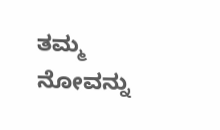ತಮ್ಮ ನೋವನ್ನು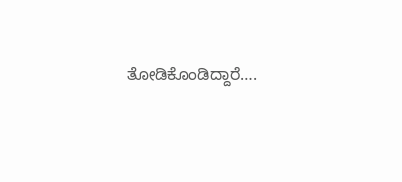ತೋಡಿಕೊಂಡಿದ್ದಾರೆ….